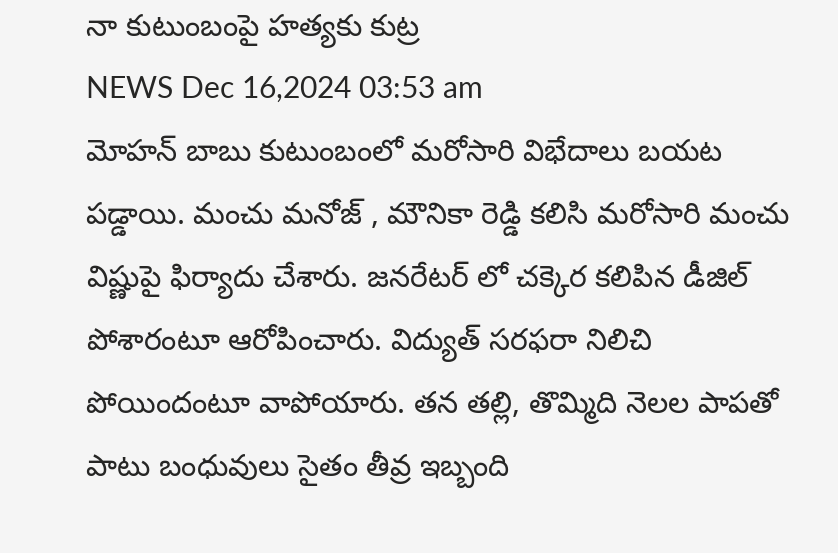నా కుటుంబంపై హత్యకు కుట్ర
NEWS Dec 16,2024 03:53 am
మోహన్ బాబు కుటుంబంలో మరోసారి విభేదాలు బయట పడ్డాయి. మంచు మనోజ్ , మౌనికా రెడ్డి కలిసి మరోసారి మంచు విష్ణుపై ఫిర్యాదు చేశారు. జనరేటర్ లో చక్కెర కలిపిన డీజిల్ పోశారంటూ ఆరోపించారు. విద్యుత్ సరఫరా నిలిచి పోయిందంటూ వాపోయారు. తన తల్లి, తొమ్మిది నెలల పాపతో పాటు బంధువులు సైతం తీవ్ర ఇబ్బంది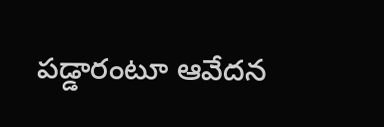పడ్డారంటూ ఆవేదన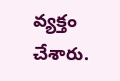వ్యక్తం చేశారు.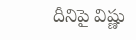దీనిపై విష్ణు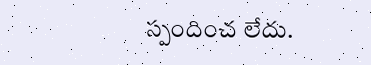స్పందించ లేదు.